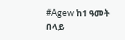#Agew ከ1 ዓመት በላይ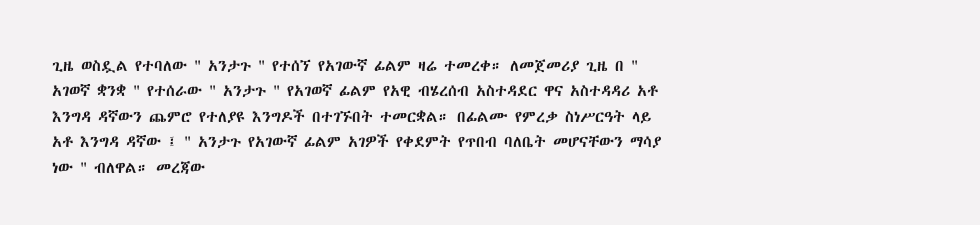ጊዜ ወስዷል የተባለው " አንታጉ " የተሰኘ የአገውኛ ፊልም ዛሬ ተመረቀ። ለመጀመሪያ ጊዜ በ " አገወኛ ቋንቋ " የተሰራው " አንታጉ " የአገወኛ ፊልም የአዊ ብሄረሰብ አስተዳደር ዋና አስተዳዳሪ አቶ እንግዳ ዳኛውን ጨምሮ የተለያዩ እንግዶች በተገኙበት ተመርቋል። በፊልሙ የምረቃ ስነሥርዓት ላይ አቶ እንግዳ ዳኛው ፤ " አንታጉ የአገውኛ ፊልም አገዎች የቀደምት የጥበብ ባለቤት መሆናቸውን ማሳያ ነው " ብለዋል። መረጃው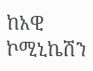ከአዊ ኮሚኒኬሽን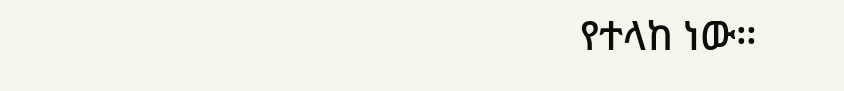የተላከ ነው።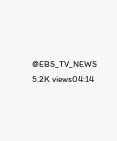@EBS_TV_NEWS 5.2K views04:14